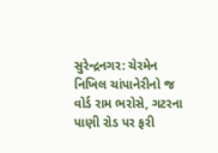સુરેન્દ્રનગર: ચેરમેન નિખિલ ચાંપાનેરીનો જ વોર્ડ રામ ભરોસે, ગટરના પાણી રોડ પર ફરી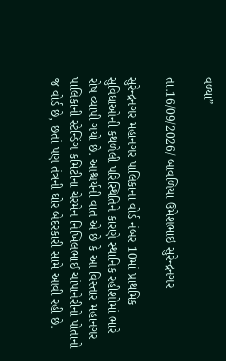વળ્યા”

તા.16/09/2026/ બાવળિયા ઉમેશભાઇ સુરેન્દ્રનગર

સુરેન્દ્રનગર મહાનગર પાલિકાના વોર્ડ નંબર 10માં પ્રાથમિક સુવિધાઓની કથળેલી પરિસ્થિતિને કારણે સ્થાનિક રહીશોમાં ભારે રોષ વ્યાપી ગયો છે. આશ્ચર્યની વાત એ છે કે આ વિસ્તાર મહાનગર પાલિકાની સ્ટેન્ડિંગ કમિટીના ચેરમેન નિખિલભાઈ ચાંપાનેરીનો પોતાનો જ વોર્ડ છે, છતાં પણ તંત્રની ઘોર બેદરકારી સામે આવી રહી છે.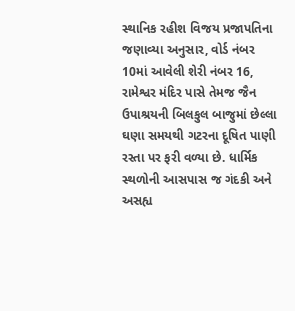સ્થાનિક રહીશ વિજય પ્રજાપતિના જણાવ્યા અનુસાર, વોર્ડ નંબર 10માં આવેલી શેરી નંબર 16, રામેશ્વર મંદિર પાસે તેમજ જૈન ઉપાશ્રયની બિલકુલ બાજુમાં છેલ્લા ઘણા સમયથી ગટરના દૂષિત પાણી રસ્તા પર ફરી વળ્યા છે. ધાર્મિક સ્થળોની આસપાસ જ ગંદકી અને અસહ્ય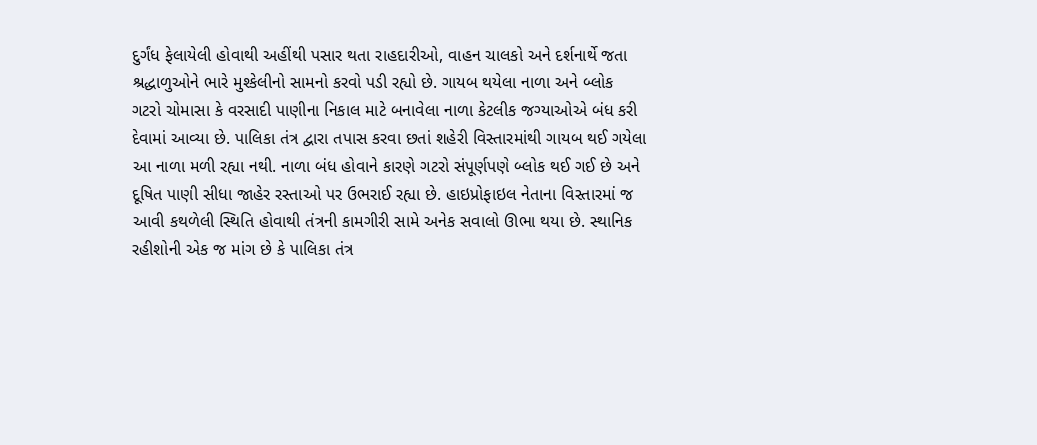દુર્ગંધ ફેલાયેલી હોવાથી અહીંથી પસાર થતા રાહદારીઓ, વાહન ચાલકો અને દર્શનાર્થે જતા શ્રદ્ધાળુઓને ભારે મુશ્કેલીનો સામનો કરવો પડી રહ્યો છે. ગાયબ થયેલા નાળા અને બ્લોક ગટરો ચોમાસા કે વરસાદી પાણીના નિકાલ માટે બનાવેલા નાળા કેટલીક જગ્યાઓએ બંધ કરી દેવામાં આવ્યા છે. પાલિકા તંત્ર દ્વારા તપાસ કરવા છતાં શહેરી વિસ્તારમાંથી ગાયબ થઈ ગયેલા આ નાળા મળી રહ્યા નથી. નાળા બંધ હોવાને કારણે ગટરો સંપૂર્ણપણે બ્લોક થઈ ગઈ છે અને દૂષિત પાણી સીધા જાહેર રસ્તાઓ પર ઉભરાઈ રહ્યા છે. હાઇપ્રોફાઇલ નેતાના વિસ્તારમાં જ આવી કથળેલી સ્થિતિ હોવાથી તંત્રની કામગીરી સામે અનેક સવાલો ઊભા થયા છે. સ્થાનિક રહીશોની એક જ માંગ છે કે પાલિકા તંત્ર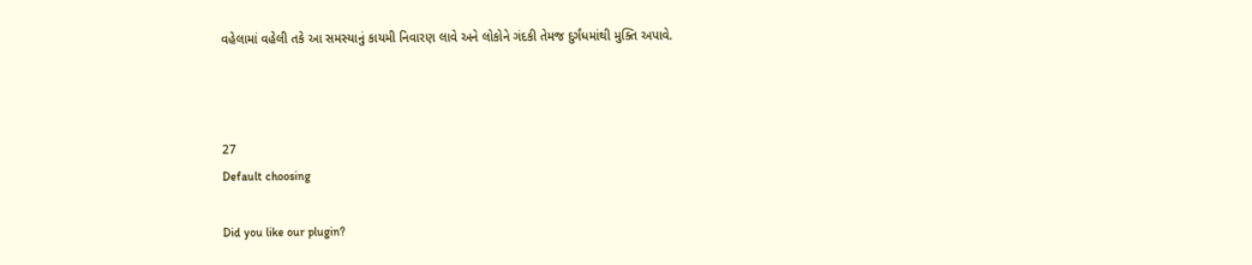વહેલામાં વહેલી તકે આ સમસ્યાનું કાયમી નિવારણ લાવે અને લોકોને ગંદકી તેમજ દુર્ગંધમાંથી મુક્તિ અપાવે.



27
Default choosing

Did you like our plugin?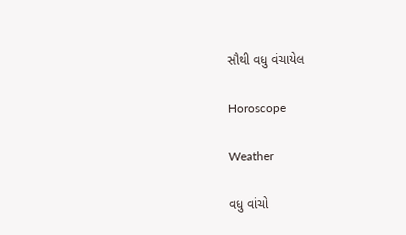સૌથી વધુ વંચાયેલ

Horoscope

Weather

વધુ વાંચો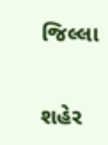જિલ્લા

શહેર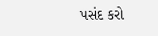પસંદ કરો